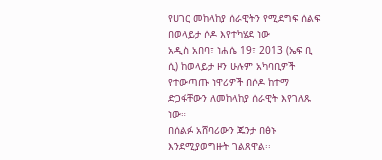የሀገር መከላከያ ሰራዊትን የሚደግፍ ሰልፍ በወላይታ ሶዶ እየተካሄደ ነው
አዲስ አበባ፣ ነሐሴ 19፣ 2013 (ኤፍ ቢ ሲ) ከወላይታ ዞን ሁሉም አካባቢዎች የተውጣጡ ነዋሪዎች በሶዶ ከተማ ድጋፋቸውን ለመከላከያ ሰራዊት እየገለጹ ነው።
በሰልፉ አሸባሪውን ጁንታ በፅኑ እንደሚያወግዙት ገልጸዋል፡፡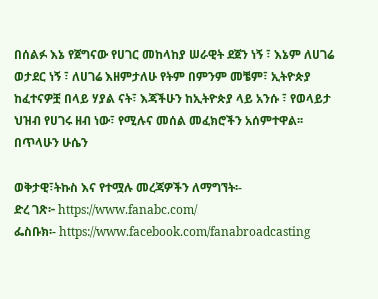በሰልፉ እኔ የጀግናው የሀገር መከላከያ ሠራዊት ደጀን ነኝ ፣ እኔም ለሀገሬ ወታደር ነኝ ፣ ለሀገሬ እዘምታለሁ የትም በምንም መቼም፣ ኢትዮጵያ ከፈተናዎቿ በላይ ሃያል ናት፣ እጃችሁን ከኢትዮጵያ ላይ አንሱ ፣ የወላይታ ህዝብ የሀገሩ ዘብ ነው፣ የሚሉና መሰል መፈክሮችን አሰምተዋል፡፡
በጥላሁን ሁሴን

ወቅታዊ፣ትኩስ እና የተሟሉ መረጃዎችን ለማግኘት፡-
ድረ ገጽ፦ https://www.fanabc.com/
ፌስቡክ፡- https://www.facebook.com/fanabroadcasting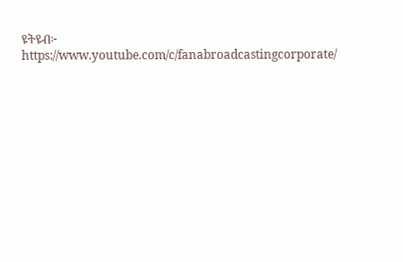ዩትዩብ፦ https://www.youtube.com/c/fanabroadcastingcorporate/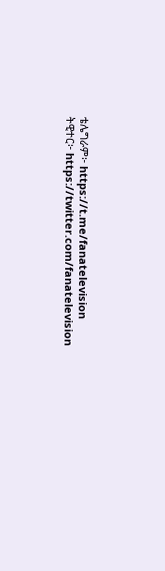ቴሌግራም፦ https://t.me/fanatelevision
ትዊተር፦ https://twitter.com/fanatelevision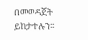በመወዳጀት ይከታተሉን፡፡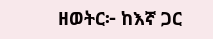ዘወትር፦ ከእኛ ጋር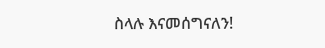ስላሉ እናመሰግናለን!